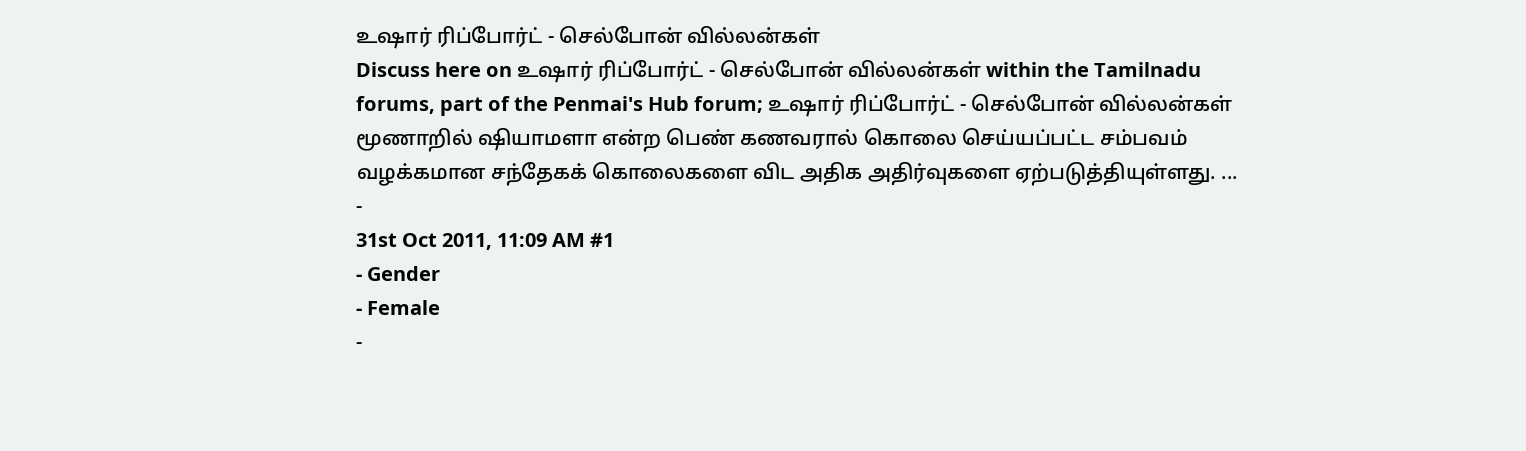உஷார் ரிப்போர்ட் - செல்போன் வில்லன்கள்
Discuss here on உஷார் ரிப்போர்ட் - செல்போன் வில்லன்கள் within the Tamilnadu forums, part of the Penmai's Hub forum; உஷார் ரிப்போர்ட் - செல்போன் வில்லன்கள் மூணாறில் ஷியாமளா என்ற பெண் கணவரால் கொலை செய்யப்பட்ட சம்பவம் வழக்கமான சந்தேகக் கொலைகளை விட அதிக அதிர்வுகளை ஏற்படுத்தியுள்ளது. ...
-
31st Oct 2011, 11:09 AM #1
- Gender
- Female
-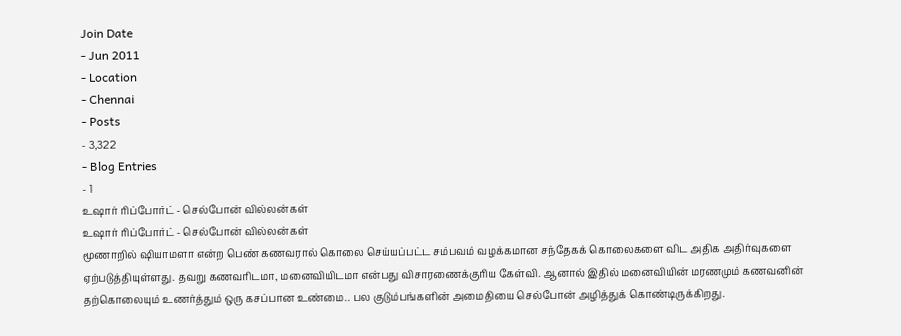Join Date
- Jun 2011
- Location
- Chennai
- Posts
- 3,322
- Blog Entries
- 1
உஷார் ரிப்போர்ட் - செல்போன் வில்லன்கள்
உஷார் ரிப்போர்ட் - செல்போன் வில்லன்கள்
மூணாறில் ஷியாமளா என்ற பெண் கணவரால் கொலை செய்யப்பட்ட சம்பவம் வழக்கமான சந்தேகக் கொலைகளை விட அதிக அதிர்வுகளை ஏற்படுத்தியுள்ளது. தவறு கணவரிடமா, மனைவியிடமா என்பது விசாரணைக்குரிய கேள்வி. ஆனால் இதில் மனைவியின் மரணமும் கணவனின் தற்கொலையும் உணர்த்தும் ஒரு கசப்பான உண்மை.. பல குடும்பங்களின் அமைதியை செல்போன் அழித்துக் கொண்டிருக்கிறது.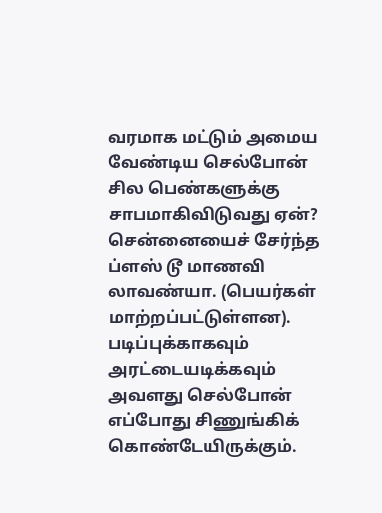வரமாக மட்டும் அமைய வேண்டிய செல்போன் சில பெண்களுக்கு சாபமாகிவிடுவது ஏன்?
சென்னையைச் சேர்ந்த ப்ளஸ் டூ மாணவி லாவண்யா. (பெயர்கள் மாற்றப்பட்டுள்ளன). படிப்புக்காகவும் அரட்டையடிக்கவும் அவளது செல்போன் எப்போது சிணுங்கிக் கொண்டேயிருக்கும்.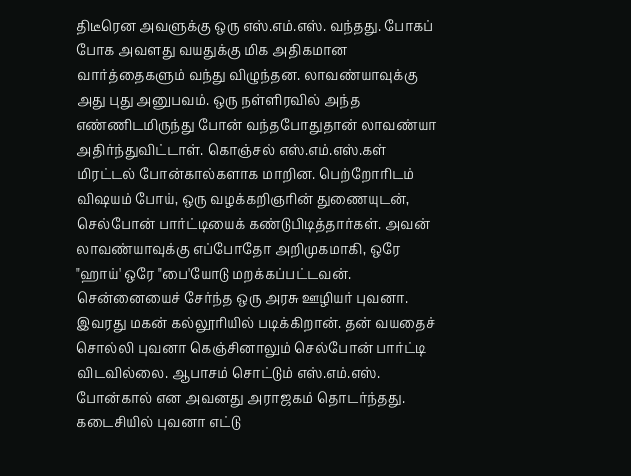திடீரென அவளுக்கு ஒரு எஸ்.எம்.எஸ். வந்தது. போகப் போக அவளது வயதுக்கு மிக அதிகமான வார்த்தைகளும் வந்து விழுந்தன. லாவண்யாவுக்கு அது புது அனுபவம். ஒரு நள்ளிரவில் அந்த எண்ணிடமிருந்து போன் வந்தபோதுதான் லாவண்யா அதிர்ந்துவிட்டாள். கொஞ்சல் எஸ்.எம்.எஸ்.கள் மிரட்டல் போன்கால்களாக மாறின. பெற்றோரிடம் விஷயம் போய், ஒரு வழக்கறிஞரின் துணையுடன், செல்போன் பார்ட்டியைக் கண்டுபிடித்தார்கள். அவன் லாவண்யாவுக்கு எப்போதோ அறிமுகமாகி, ஒரே "ஹாய்' ஒரே "பை'யோடு மறக்கப்பட்டவன்.
சென்னையைச் சேர்ந்த ஒரு அரசு ஊழியர் புவனா. இவரது மகன் கல்லூரியில் படிக்கிறான். தன் வயதைச் சொல்லி புவனா கெஞ்சினாலும் செல்போன் பார்ட்டி விடவில்லை. ஆபாசம் சொட்டும் எஸ்.எம்.எஸ். போன்கால் என அவனது அராஜகம் தொடர்ந்தது. கடைசியில் புவனா எட்டு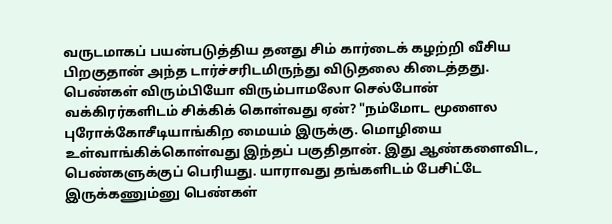வருடமாகப் பயன்படுத்திய தனது சிம் கார்டைக் கழற்றி வீசிய பிறகுதான் அந்த டார்ச்சரிடமிருந்து விடுதலை கிடைத்தது.
பெண்கள் விரும்பியோ விரும்பாமலோ செல்போன் வக்கிரர்களிடம் சிக்கிக் கொள்வது ஏன்? "நம்மோட மூளைல புரோக்கோசீடியாங்கிற மையம் இருக்கு. மொழியை உள்வாங்கிக்கொள்வது இந்தப் பகுதிதான். இது ஆண்களைவிட, பெண்களுக்குப் பெரியது. யாராவது தங்களிடம் பேசிட்டே இருக்கணும்னு பெண்கள்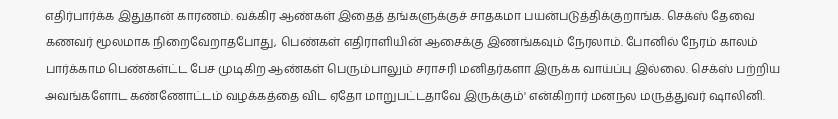எதிர்பார்க்க இதுதான் காரணம். வக்கிர ஆண்கள் இதைத் தங்களுக்குச் சாதகமா பயன்படுத்திக்குறாங்க. செக்ஸ் தேவை கணவர் மூலமாக நிறைவேறாதபோது, பெண்கள் எதிராளியின் ஆசைக்கு இணங்கவும் நேரலாம். போனில் நேரம் காலம் பார்க்காம பெண்கள்ட்ட பேச முடிகிற ஆண்கள் பெரும்பாலும் சராசரி மனிதர்களா இருக்க வாய்ப்பு இல்லை. செக்ஸ் பற்றிய அவங்களோட கண்ணோட்டம் வழக்கத்தை விட ஏதோ மாறுபட்டதாவே இருக்கும்' என்கிறார் மனநல மருத்துவர் ஷாலினி.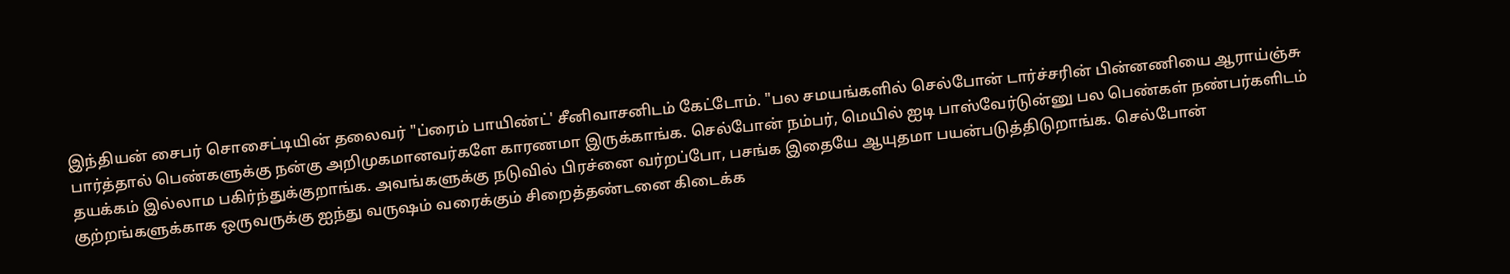இந்தியன் சைபர் சொசைட்டியின் தலைவர் "ப்ரைம் பாயிண்ட்' சீனிவாசனிடம் கேட்டோம். "பல சமயங்களில் செல்போன் டார்ச்சரின் பின்னணியை ஆராய்ஞ்சு பார்த்தால் பெண்களுக்கு நன்கு அறிமுகமானவர்களே காரணமா இருக்காங்க. செல்போன் நம்பர், மெயில் ஐடி பாஸ்வேர்டுன்னு பல பெண்கள் நண்பர்களிடம் தயக்கம் இல்லாம பகிர்ந்துக்குறாங்க. அவங்களுக்கு நடுவில் பிரச்னை வர்றப்போ, பசங்க இதையே ஆயுதமா பயன்படுத்திடுறாங்க. செல்போன் குற்றங்களுக்காக ஒருவருக்கு ஐந்து வருஷம் வரைக்கும் சிறைத்தண்டனை கிடைக்க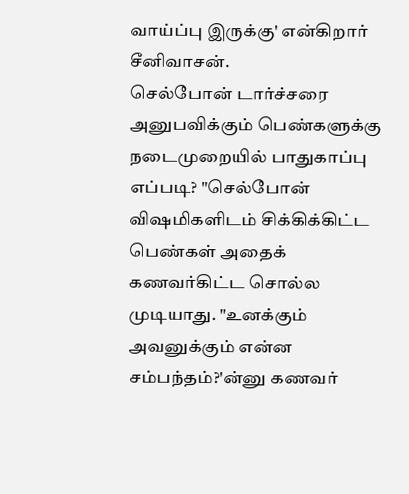வாய்ப்பு இருக்கு' என்கிறார் சீனிவாசன்.
செல்போன் டார்ச்சரை அனுபவிக்கும் பெண்களுக்கு நடைமுறையில் பாதுகாப்பு எப்படி? "செல்போன் விஷமிகளிடம் சிக்கிக்கிட்ட பெண்கள் அதைக் கணவர்கிட்ட சொல்ல முடியாது. "உனக்கும் அவனுக்கும் என்ன சம்பந்தம்?'ன்னு கணவர்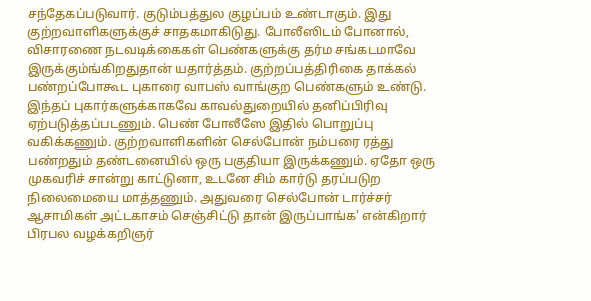சந்தேகப்படுவார். குடும்பத்துல குழப்பம் உண்டாகும். இது குற்றவாளிகளுக்குச் சாதகமாகிடுது. போலீஸிடம் போனால், விசாரணை நடவடிக்கைகள் பெண்களுக்கு தர்ம சங்கடமாவே இருக்கும்ங்கிறதுதான் யதார்த்தம். குற்றப்பத்திரிகை தாக்கல் பண்றப்போகூட புகாரை வாபஸ் வாங்குற பெண்களும் உண்டு. இந்தப் புகார்களுக்காகவே காவல்துறையில் தனிப்பிரிவு ஏற்படுத்தப்படணும். பெண் போலீஸே இதில் பொறுப்பு வகிக்கணும். குற்றவாளிகளின் செல்போன் நம்பரை ரத்து பண்றதும் தண்டனையில் ஒரு பகுதியா இருக்கணும். ஏதோ ஒரு முகவரிச் சான்று காட்டுனா, உடனே சிம் கார்டு தரப்படுற நிலைமையை மாத்தணும். அதுவரை செல்போன் டார்ச்சர் ஆசாமிகள் அட்டகாசம் செஞ்சிட்டு தான் இருப்பாங்க' என்கிறார் பிரபல வழக்கறிஞர்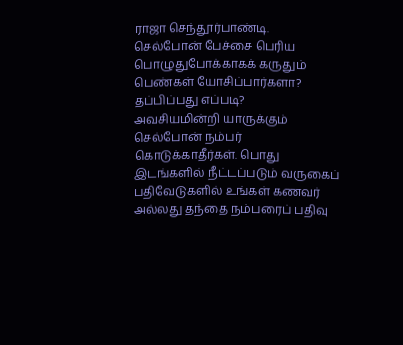ராஜா செந்தூர்பாண்டி.
செல்போன் பேச்சை பெரிய பொழுதுபோக்காகக் கருதும் பெண்கள் யோசிப்பார்களா?
தப்பிப்பது எப்படி?
அவசியமின்றி யாருக்கும் செல்போன் நம்பர் கொடுக்காதீர்கள். பொது இடங்களில் நீட்டப்படும் வருகைப் பதிவேடுகளில் உங்கள் கணவர் அல்லது தந்தை நம்பரைப் பதிவு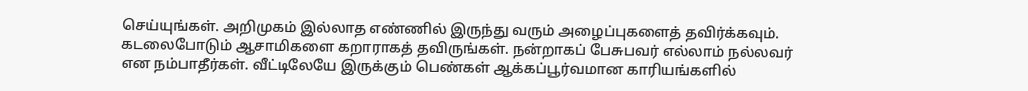செய்யுங்கள். அறிமுகம் இல்லாத எண்ணில் இருந்து வரும் அழைப்புகளைத் தவிர்க்கவும். கடலைபோடும் ஆசாமிகளை கறாராகத் தவிருங்கள். நன்றாகப் பேசுபவர் எல்லாம் நல்லவர் என நம்பாதீர்கள். வீட்டிலேயே இருக்கும் பெண்கள் ஆக்கப்பூர்வமான காரியங்களில்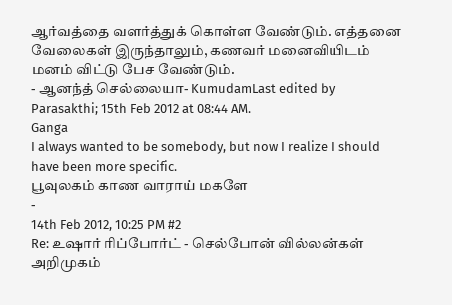ஆர்வத்தை வளர்த்துக் கொள்ள வேண்டும். எத்தனை வேலைகள் இருந்தாலும், கணவர் மனைவியிடம் மனம் விட்டு பேச வேண்டும்.
- ஆனந்த் செல்லையா- KumudamLast edited by Parasakthi; 15th Feb 2012 at 08:44 AM.
Ganga
I always wanted to be somebody, but now I realize I should have been more specific.
பூவுலகம் காண வாராய் மகளே
-
14th Feb 2012, 10:25 PM #2
Re: உஷார் ரிப்போர்ட் - செல்போன் வில்லன்கள்
அறிமுகம்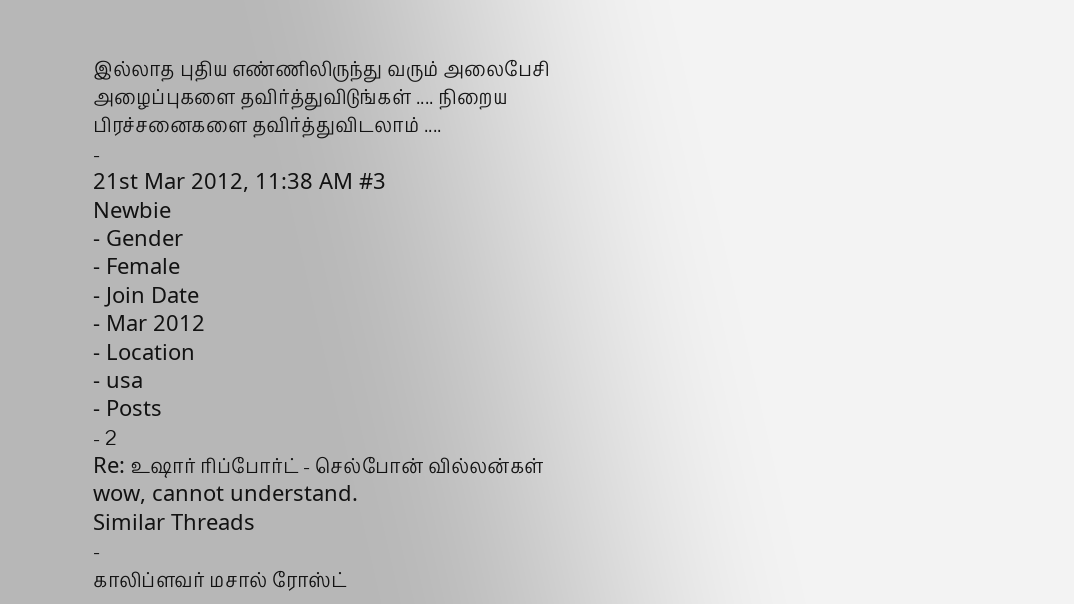இல்லாத புதிய எண்ணிலிருந்து வரும் அலைபேசி அழைப்புகளை தவிர்த்துவிடுங்கள் .... நிறைய பிரச்சனைகளை தவிர்த்துவிடலாம் ....
-
21st Mar 2012, 11:38 AM #3
Newbie
- Gender
- Female
- Join Date
- Mar 2012
- Location
- usa
- Posts
- 2
Re: உஷார் ரிப்போர்ட் - செல்போன் வில்லன்கள்
wow, cannot understand.
Similar Threads
-
காலிப்ளவர் மசால் ரோஸ்ட்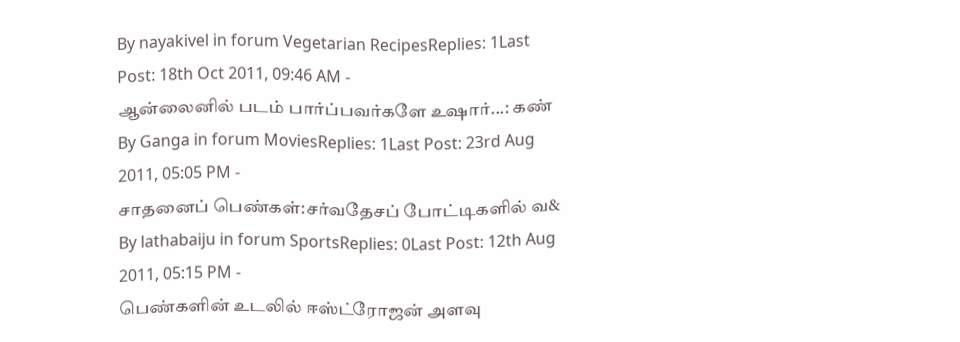By nayakivel in forum Vegetarian RecipesReplies: 1Last Post: 18th Oct 2011, 09:46 AM -
ஆன்லைனில் படம் பார்ப்பவர்களே உஷார்...: கண்
By Ganga in forum MoviesReplies: 1Last Post: 23rd Aug 2011, 05:05 PM -
சாதனைப் பெண்கள்:சர்வதேசப் போட்டிகளில் வ&
By lathabaiju in forum SportsReplies: 0Last Post: 12th Aug 2011, 05:15 PM -
பெண்களின் உடலில் ஈஸ்ட்ரோஜன் அளவு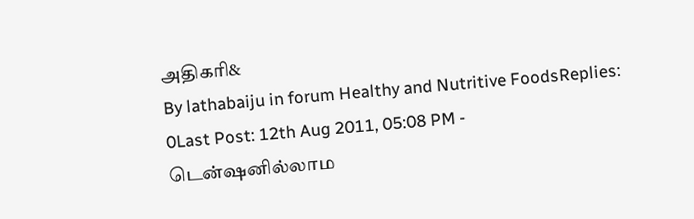அதிகரி&
By lathabaiju in forum Healthy and Nutritive FoodsReplies: 0Last Post: 12th Aug 2011, 05:08 PM -
டென்ஷனில்லாம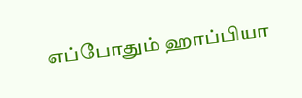எப்போதும் ஹாப்பியா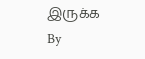இருக்க
By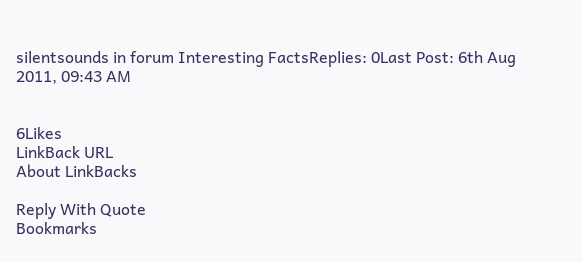silentsounds in forum Interesting FactsReplies: 0Last Post: 6th Aug 2011, 09:43 AM


6Likes
LinkBack URL
About LinkBacks

Reply With Quote
Bookmarks